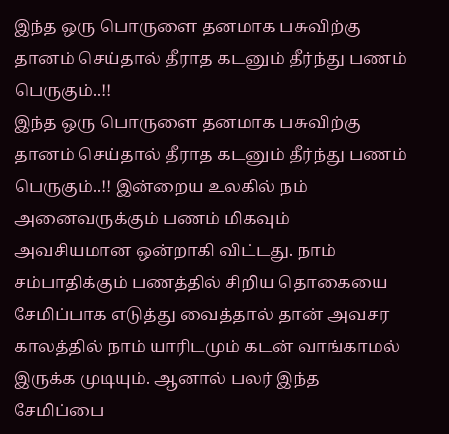இந்த ஒரு பொருளை தனமாக பசுவிற்கு தானம் செய்தால் தீராத கடனும் தீர்ந்து பணம் பெருகும்..!!
இந்த ஒரு பொருளை தனமாக பசுவிற்கு தானம் செய்தால் தீராத கடனும் தீர்ந்து பணம் பெருகும்..!! இன்றைய உலகில் நம் அனைவருக்கும் பணம் மிகவும் அவசியமான ஒன்றாகி விட்டது. நாம் சம்பாதிக்கும் பணத்தில் சிறிய தொகையை சேமிப்பாக எடுத்து வைத்தால் தான் அவசர காலத்தில் நாம் யாரிடமும் கடன் வாங்காமல் இருக்க முடியும். ஆனால் பலர் இந்த சேமிப்பை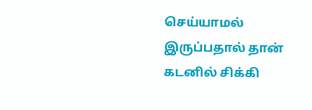செய்யாமல் இருப்பதால் தான் கடனில் சிக்கி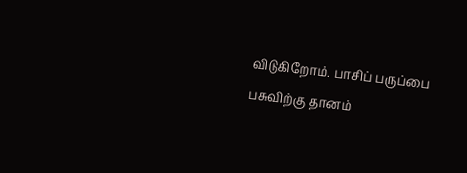விடுகிறோம். பாசிப் பருப்பை பசுவிற்கு தானம்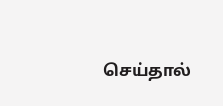செய்தால்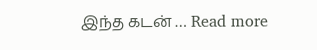இந்த கடன் … Read more